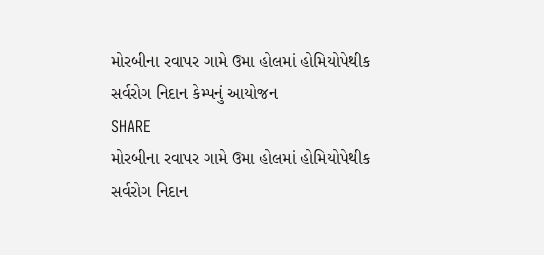મોરબીના રવાપર ગામે ઉમા હોલમાં હોમિયોપેથીક સર્વરોગ નિદાન કેમ્પનું આયોજન
SHARE
મોરબીના રવાપર ગામે ઉમા હોલમાં હોમિયોપેથીક સર્વરોગ નિદાન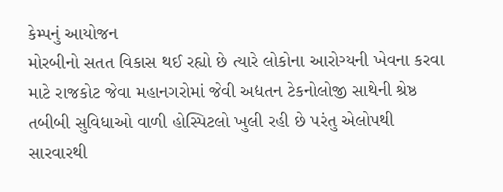કેમ્પનું આયોજન
મોરબીનો સતત વિકાસ થઈ રહ્યો છે ત્યારે લોકોના આરોગ્યની ખેવના કરવા માટે રાજકોટ જેવા મહાનગરોમાં જેવી અદ્યતન ટેકનોલોજી સાથેની શ્રેષ્ઠ તબીબી સુવિધાઓ વાળી હોસ્પિટલો ખુલી રહી છે પરંતુ એલોપથી સારવારથી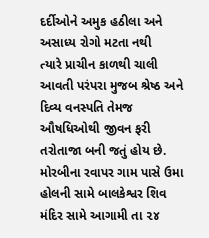દર્દીઓને અમુક હઠીલા અને અસાધ્ય રોગો મટતા નથી
ત્યારે પ્રાચીન કાળથી ચાલી આવતી પરંપરા મુજબ શ્રેષ્ઠ અને દિવ્ય વનસ્પતિ તેમજ ઔષધિઓથી જીવન ફરી તરોતાજા બની જતું હોય છે. મોરબીના રવાપર ગામ પાસે ઉમા હોલની સામે બાલકેશ્વર શિવ મંદિર સામે આગામી તા ૨૪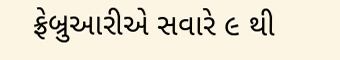ફ્રેબ્રુઆરીએ સવારે ૯ થી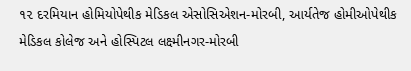૧૨ દરમિયાન હોમિયોપેથીક મેડિકલ એસોસિએશન-મોરબી, આર્યતેજ હોમીઓપેથીક મેડિકલ કોલેજ અને હોસ્પિટલ લક્ષ્મીનગર-મોરબી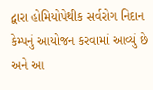દ્વારા હોમિયોપેથીક સર્વરોગ નિદાન કેમ્પનું આયોજન કરવામાં આવ્યું છે અને આ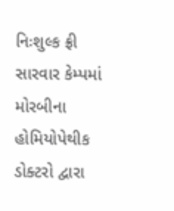નિઃશુલ્ક ફ્રી સારવાર કેમ્પમાં મોરબીના હોમિયોપેથીક ડોક્ટરો દ્વારા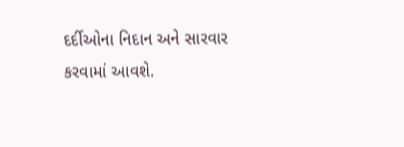દર્દીઓના નિદાન અને સારવાર કરવામાં આવશે.